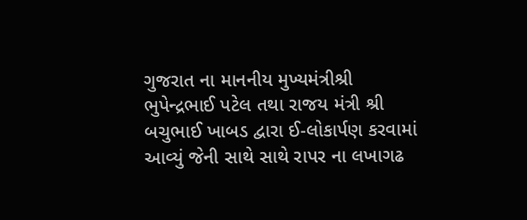ગુજરાત ના માનનીય મુખ્યમંત્રીશ્રી ભુપેન્દ્રભાઈ પટેલ તથા રાજય મંત્રી શ્રી બચુભાઈ ખાબડ દ્વારા ઈ-લોકાર્પણ કરવામાં આવ્યું જેની સાથે સાથે રાપર ના લખાગઢ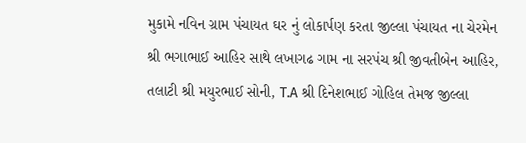મુકામે નવિન ગ્રામ પંચાયત ઘર નું લોકાર્પણ કરતા જીલ્લા પંચાયત ના ચેરમેન શ્રી ભગાભાઈ આહિર સાથે લખાગઢ ગામ ના સરપંચ શ્રી જીવતીબેન આહિર, તલાટી શ્રી મયુરભાઈ સોની, T.A શ્રી દિનેશભાઈ ગોહિલ તેમજ જીલ્લા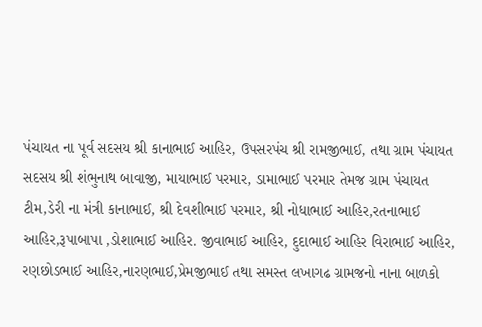પંચાયત ના પૂર્વ સદસય શ્રી કાનાભાઈ આહિર, ઉપસરપંચ શ્રી રામજીભાઈ, તથા ગ્રામ પંચાયત સદસય શ્રી શંભુનાથ બાવાજી, માયાભાઈ પરમાર, ડામાભાઈ પરમાર તેમજ ગ્રામ પંચાયત ટીમ,ડેરી ના મંત્રી કાનાભાઈ, શ્રી દેવશીભાઈ પરમાર, શ્રી નોધાભાઈ આહિર,રતનાભાઈ આહિર,રૂપાબાપા ,ડોશાભાઈ આહિર. જીવાભાઈ આહિર, દુદાભાઈ આહિર વિરાભાઈ આહિર, રણછોડભાઈ આહિર,નારણભાઈ,પ્રેમજીભાઈ તથા સમસ્ત લખાગઢ ગ્રામજનો નાના બાળકો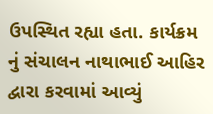ઉપસ્થિત રહ્યા હતા. કાર્યક્રમ નું સંચાલન નાથાભાઈ આહિર દ્વારા કરવામાં આવ્યું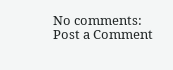No comments:
Post a Comment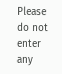Please do not enter any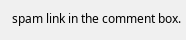spam link in the comment box.